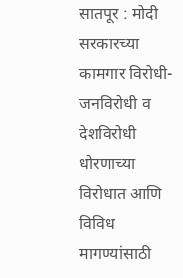सातपूर : मोदी सरकारच्या कामगार विरोधी-जनविरोधी व देशविरोधी धोरणाच्या विरोधात आणि विविध मागण्यांसाठी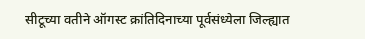सीटूच्या वतीने ऑगस्ट क्रांतिदिनाच्या पूर्वसंध्येला जिल्ह्यात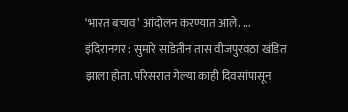‘भारत बचाव’ आंदोलन करण्यात आले. ...
इंदिरानगर : सुमारे साडेतीन तास वीजपुरवठा खंडित झाला होता. परिसरात गेल्या काही दिवसांपासून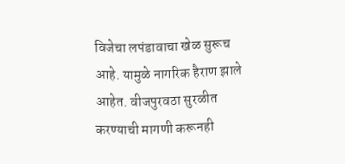विजेचा लपंडावाचा खेळ सुरूच आहे. यामुळे नागरिक हैराण झाले आहेत. वीजपुरवठा सुरळीत करण्याची मागणी करूनही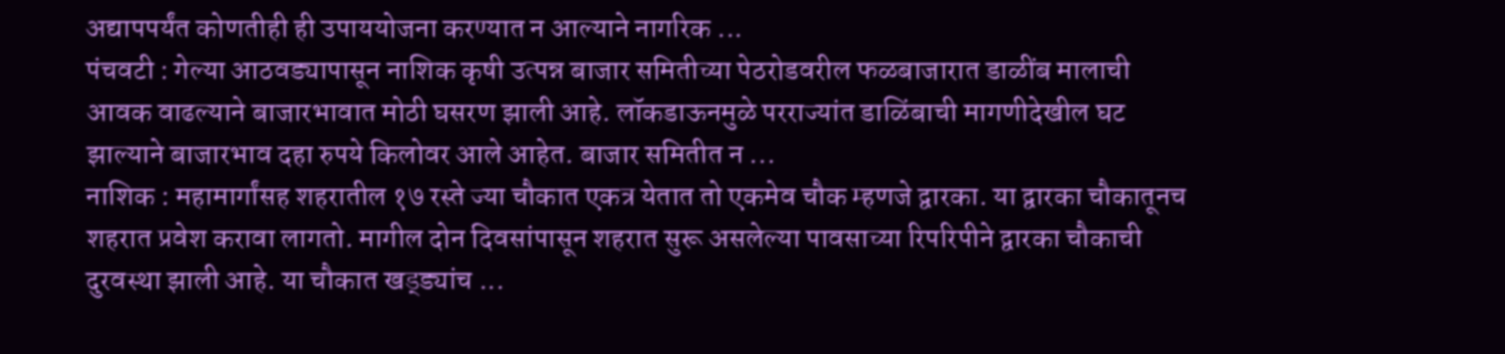अद्यापपर्यंत कोणतीही ही उपाययोजना करण्यात न आल्याने नागरिक ...
पंचवटी : गेल्या आठवड्यापासून नाशिक कृषी उत्पन्न बाजार समितीच्या पेठरोडवरील फळबाजारात डाळींब मालाची आवक वाढल्याने बाजारभावात मोठी घसरण झाली आहे. लॉकडाऊनमुळे परराज्यांत डाळिंबाची मागणीदेखील घट झाल्याने बाजारभाव दहा रुपये किलोवर आले आहेत. बाजार समितीत न ...
नाशिक : महामार्गांसह शहरातील १७ रस्ते ज्या चौकात एकत्र येतात तो एकमेव चौक म्हणजे द्वारका. या द्वारका चौकातूनच शहरात प्रवेश करावा लागतो. मागील दोन दिवसांपासून शहरात सुरू असलेल्या पावसाच्या रिपरिपीने द्वारका चौकाची दुरवस्था झाली आहे. या चौकात खड्ड्यांच ...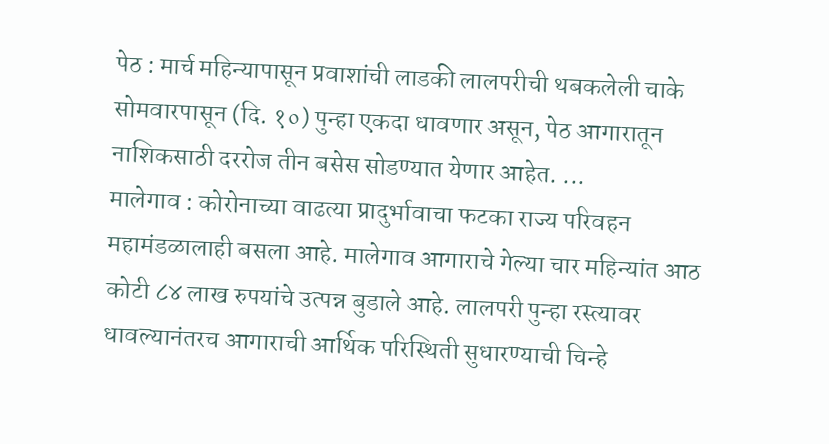पेठ : मार्च महिन्यापासून प्रवाशांची लाडकी लालपरीची थबकलेली चाके सोमवारपासून (दि. १०) पुन्हा एकदा धावणार असून, पेठ आगारातून नाशिकसाठी दररोज तीन बसेस सोडण्यात येणार आहेत. ...
मालेगाव : कोरोनाच्या वाढत्या प्रादुर्भावाचा फटका राज्य परिवहन महामंडळालाही बसला आहे. मालेगाव आगाराचे गेल्या चार महिन्यांत आठ कोटी ८४ लाख रुपयांचे उत्पन्न बुडाले आहे. लालपरी पुन्हा रस्त्यावर धावल्यानंतरच आगाराची आर्थिक परिस्थिती सुधारण्याची चिन्हे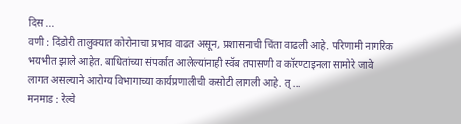दिस ...
वणी : दिंडोरी तालुक्यात कोरोनाचा प्रभाव वाढत असून, प्रशासनाची चिंता वाढली आहे. परिणामी नागरिक भयभीत झाले आहेत. बाधितांच्या संपर्कात आलेल्यांनाही स्वॅब तपासणी व कॉरण्टाइनला सामोरे जावे लागत असल्याने आरोग्य विभागाच्या कार्यप्रणालीची कसोटी लागली आहे. त् ...
मनमाड : रेल्वे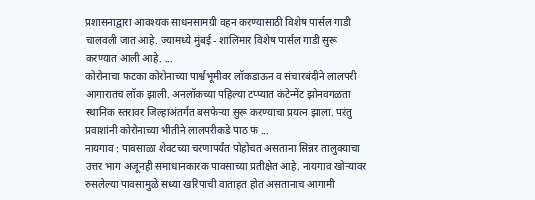प्रशासनाद्वारा आवश्यक साधनसामग्री वहन करण्यासाठी विशेष पार्सल गाडी चालवली जात आहे. ज्यामध्ये मुंबई - शालिमार विशेष पार्सल गाडी सुरू करण्यात आली आहे. ...
कोरोनाचा फटका कोरोनाच्या पार्श्वभूमीवर लॉकडाऊन व संचारबंदीने लालपरी आगारातच लॉक झाली. अनलॉकच्या पहिल्या टप्प्यात कंटेन्मेंट झोनवगळता स्थानिक स्तरावर जिल्हाअंतर्गत बसफेऱ्या सुरू करण्याचा प्रयत्न झाला. परंतु प्रवाशांनी कोरोनाच्या भीतीने लालपरीकडे पाठ फ ...
नायगाव : पावसाळा शेवटच्या चरणापर्यंत पोहोचत असताना सिन्नर तालुक्याचा उत्तर भाग अजूनही समाधानकारक पावसाच्या प्रतीक्षेत आहे. नायगाव खोऱ्यावर रुसलेल्या पावसामुळे सध्या खरिपाची वाताहत होत असतानाच आगामी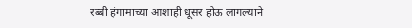रब्बी हंगामाच्या आशाही धूसर होऊ लागल्याने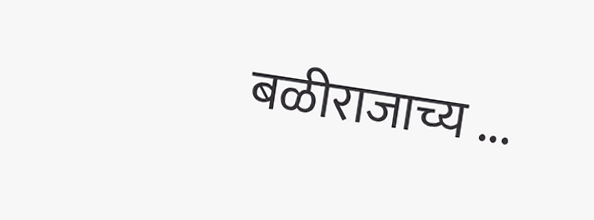बळीराजाच्य ...